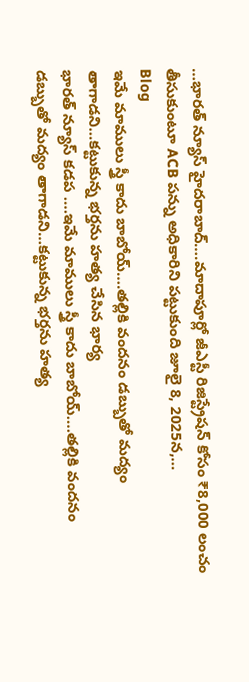…భారత్ న్యూస్ హైదరాబాద్….మాదాపూర్లో జీఎస్టీ రిజిస్ట్రేషన్ కోసం ₹8,000 లంచం తీసుకుంటూ ACB పన్ను అధికారిని పట్టుకుంది జూలై 8, 2025న,…
Blog
ఇమే మాములు స్త్రీ కాదు బాబోయ్….తల్లికి వందనం డబ్బుతో మద్యం తాగాడని…కట్టుకున్న భర్తను హత్య చేసిన భార్య
భారత్ న్యూస్ కడప ….ఇమే మాములు స్త్రీ కాదు బాబోయ్….తల్లికి వందనం డబ్బుతో మద్యం తాగాడని…కట్టుకున్న భర్తను హత్య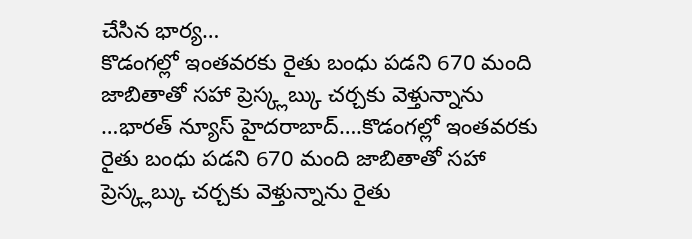చేసిన భార్య…
కొడంగల్లో ఇంతవరకు రైతు బంధు పడని 670 మంది జాబితాతో సహా ప్రెస్క్లబ్కు చర్చకు వెళ్తున్నాను
…భారత్ న్యూస్ హైదరాబాద్….కొడంగల్లో ఇంతవరకు రైతు బంధు పడని 670 మంది జాబితాతో సహా ప్రెస్క్లబ్కు చర్చకు వెళ్తున్నాను రైతు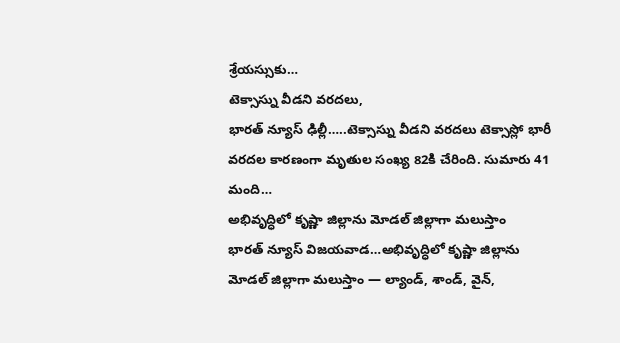శ్రేయస్సుకు…
టెక్సాస్ను వీడని వరదలు,
భారత్ న్యూస్ ఢిల్లీ…..టెక్సాస్ను వీడని వరదలు టెక్సాస్లో భారీ వరదల కారణంగా మృతుల సంఖ్య 82కి చేరింది. సుమారు 41 మంది…
అభివృద్ధిలో కృష్ణా జిల్లాను మోడల్ జిల్లాగా మలుస్తాం
భారత్ న్యూస్ విజయవాడ…అభివృద్ధిలో కృష్ణా జిల్లాను మోడల్ జిల్లాగా మలుస్తాం — ల్యాండ్, శాండ్, వైన్,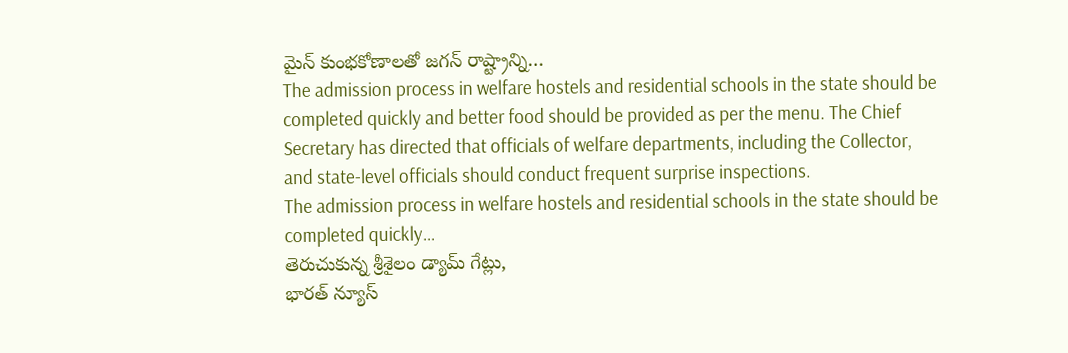మైన్ కుంభకోణాలతో జగన్ రాష్ట్రాన్ని…
The admission process in welfare hostels and residential schools in the state should be completed quickly and better food should be provided as per the menu. The Chief Secretary has directed that officials of welfare departments, including the Collector, and state-level officials should conduct frequent surprise inspections.
The admission process in welfare hostels and residential schools in the state should be completed quickly…
తెరుచుకున్న శ్రీశైలం డ్యామ్ గేట్లు,
భారత్ న్యూస్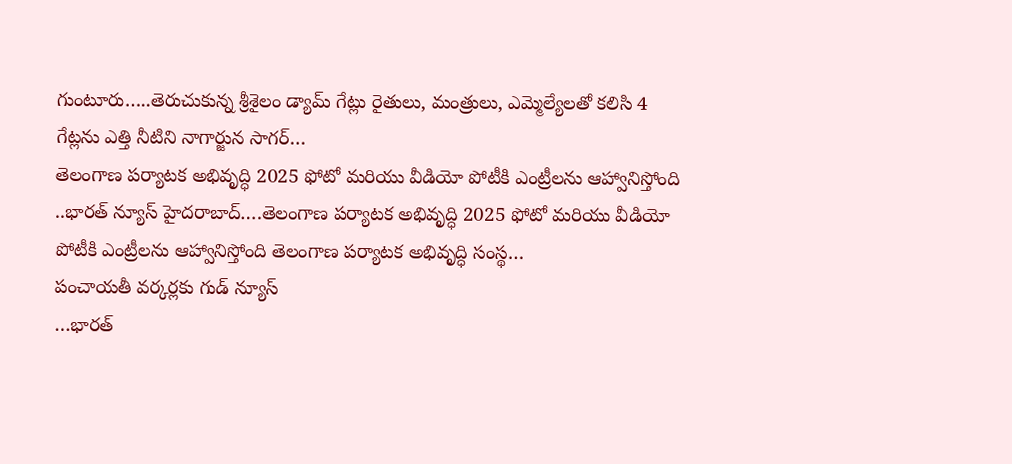గుంటూరు…..తెరుచుకున్న శ్రీశైలం డ్యామ్ గేట్లు రైతులు, మంత్రులు, ఎమ్మెల్యేలతో కలిసి 4 గేట్లను ఎత్తి నీటిని నాగార్జున సాగర్…
తెలంగాణ పర్యాటక అభివృద్ధి 2025 ఫోటో మరియు వీడియో పోటీకి ఎంట్రీలను ఆహ్వానిస్తోంది
..భారత్ న్యూస్ హైదరాబాద్….తెలంగాణ పర్యాటక అభివృద్ధి 2025 ఫోటో మరియు వీడియో పోటీకి ఎంట్రీలను ఆహ్వానిస్తోంది తెలంగాణ పర్యాటక అభివృద్ధి సంస్థ…
పంచాయతీ వర్కర్లకు గుడ్ న్యూస్
…భారత్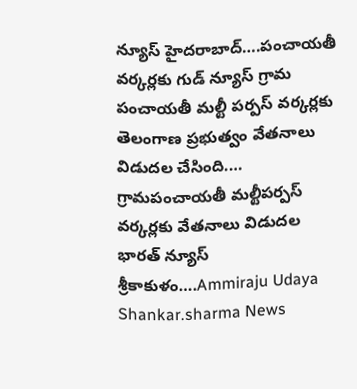న్యూస్ హైదరాబాద్….పంచాయతీ వర్కర్లకు గుడ్ న్యూస్ గ్రామ పంచాయతీ మల్టీ పర్పస్ వర్కర్లకు తెలంగాణ ప్రభుత్వం వేతనాలు విడుదల చేసింది.…
గ్రామపంచాయతీ మల్టీపర్పస్ వర్కర్లకు వేతనాలు విడుదల
భారత్ న్యూస్ శ్రీకాకుళం….Ammiraju Udaya Shankar.sharma News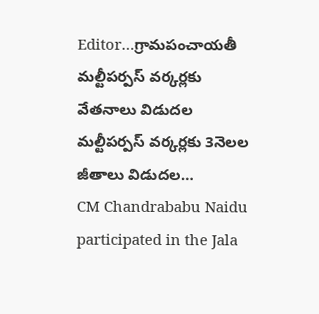Editor…గ్రామపంచాయతీ మల్టీపర్పస్ వర్కర్లకు వేతనాలు విడుదల మల్టీపర్పస్ వర్కర్లకు 3నెలల జీతాలు విడుదల…
CM Chandrababu Naidu participated in the Jala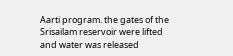Aarti program. the gates of the Srisailam reservoir were lifted and water was released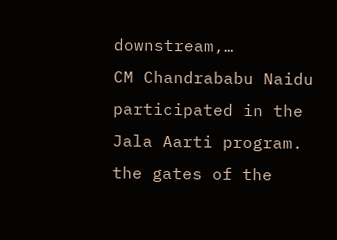downstream,…
CM Chandrababu Naidu participated in the Jala Aarti program. the gates of the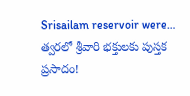Srisailam reservoir were…
త్వరలో శ్రీవారి భక్తులకు పుస్తక ప్రసాదం!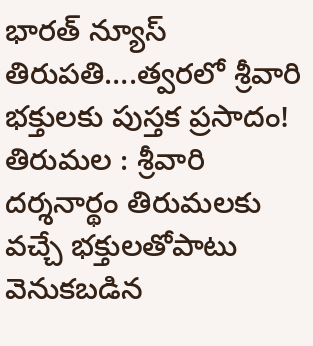భారత్ న్యూస్ తిరుపతి….త్వరలో శ్రీవారి భక్తులకు పుస్తక ప్రసాదం! తిరుమల : శ్రీవారి దర్శనార్థం తిరుమలకు వచ్చే భక్తులతోపాటు వెనుకబడిన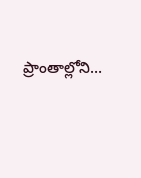ప్రాంతాల్లోని…